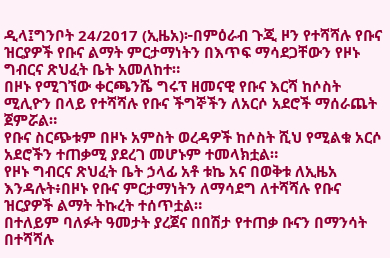ዲላ፤ግንቦት 24/2017 (ኢዜአ)፦በምዕራብ ጉጂ ዞን የተሻሻሉ የቡና ዝርያዎች የቡና ልማት ምርታማነትን በእጥፍ ማሳደጋቸውን የዞኑ ግብርና ጽህፈት ቤት አመለከተ።
በዞኑ የሚገኘው ቀርጫንሼ ግሩፕ ዘመናዊ የቡና እርሻ ከሶስት ሚሊዮን በላይ የተሻሻሉ የቡና ችግኞችን ለአርሶ አደሮች ማሰራጨት ጀምሯል።
የቡና ስርጭቱም በዞኑ አምስት ወረዳዎች ከሶስት ሺህ የሚልቁ አርሶ አደሮችን ተጠቃሚ ያደረገ መሆኑም ተመላክቷል።
የዞኑ ግብርና ጽህፈት ቤት ኃላፊ አቶ ቱኬ አና በወቅቱ ለኢዜአ እንዳሉት፥በዞኑ የቡና ምርታማነትን ለማሳደግ ለተሻሻሉ የቡና ዝርያዎች ልማት ትኩረት ተሰጥቷል።
በተለይም ባለፉት ዓመታት ያረጀና በበሽታ የተጠቃ ቡናን በማንሳት በተሻሻሉ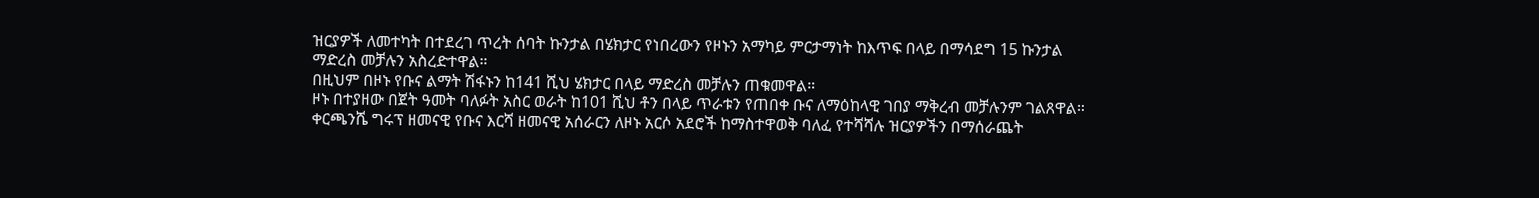ዝርያዎች ለመተካት በተደረገ ጥረት ሰባት ኩንታል በሄክታር የነበረውን የዞኑን አማካይ ምርታማነት ከእጥፍ በላይ በማሳደግ 15 ኩንታል ማድረስ መቻሉን አስረድተዋል።
በዚህም በዞኑ የቡና ልማት ሽፋኑን ከ141 ሺህ ሄክታር በላይ ማድረስ መቻሉን ጠቁመዋል።
ዞኑ በተያዘው በጀት ዓመት ባለፉት አስር ወራት ከ101 ሺህ ቶን በላይ ጥራቱን የጠበቀ ቡና ለማዕከላዊ ገበያ ማቅረብ መቻሉንም ገልጸዋል።
ቀርጫንሼ ግሩፕ ዘመናዊ የቡና እርሻ ዘመናዊ አሰራርን ለዞኑ አርሶ አደሮች ከማስተዋወቅ ባለፈ የተሻሻሉ ዝርያዎችን በማሰራጨት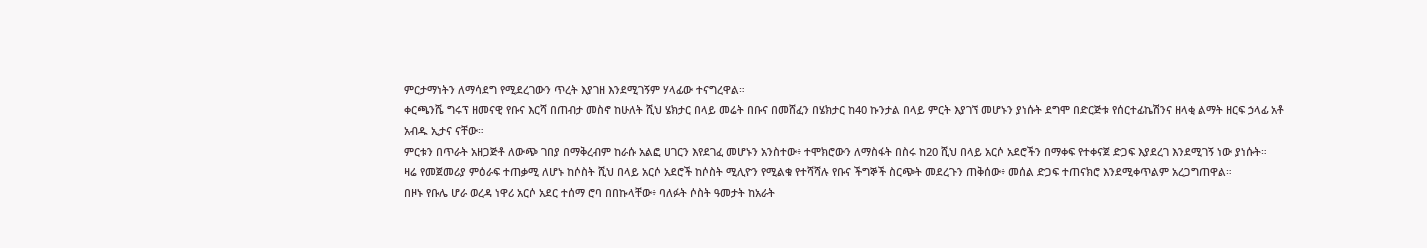ምርታማነትን ለማሳደግ የሚደረገውን ጥረት እያገዘ እንደሚገኝም ሃላፊው ተናግረዋል።
ቀርጫንሼ ግሩፕ ዘመናዊ የቡና እርሻ በጠብታ መስኖ ከሁለት ሺህ ሄክታር በላይ መሬት በቡና በመሸፈን በሄክታር ከ40 ኩንታል በላይ ምርት እያገኘ መሆኑን ያነሱት ደግሞ በድርጅቱ የሰርተፊኬሽንና ዘላቂ ልማት ዘርፍ ኃላፊ አቶ አብዱ ኢታና ናቸው።
ምርቱን በጥራት አዘጋጅቶ ለውጭ ገበያ በማቅረብም ከራሱ አልፎ ሀገርን እየደገፈ መሆኑን አንስተው፥ ተሞክሮውን ለማስፋት በስሩ ከ20 ሺህ በላይ አርሶ አደሮችን በማቀፍ የተቀናጀ ድጋፍ እያደረገ እንደሚገኝ ነው ያነሱት።
ዛሬ የመጀመሪያ ምዕራፍ ተጠቃሚ ለሆኑ ከሶስት ሺህ በላይ አርሶ አደሮች ከሶስት ሚሊዮን የሚልቁ የተሻሻሉ የቡና ችግኞች ስርጭት መደረጉን ጠቅሰው፥ መሰል ድጋፍ ተጠናክሮ እንደሚቀጥልም አረጋግጠዋል።
በዞኑ የቡሌ ሆራ ወረዳ ነዋሪ አርሶ አደር ተሰማ ሮባ በበኩላቸው፥ ባለፉት ሶስት ዓመታት ከአራት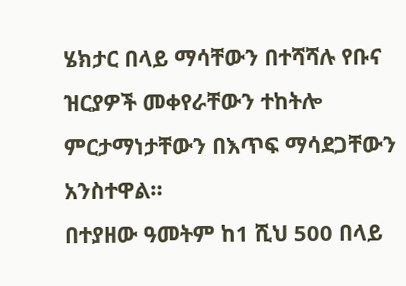ሄክታር በላይ ማሳቸውን በተሻሻሉ የቡና ዝርያዎች መቀየራቸውን ተከትሎ ምርታማነታቸውን በእጥፍ ማሳደጋቸውን አንስተዋል።
በተያዘው ዓመትም ከ1 ሺህ 500 በላይ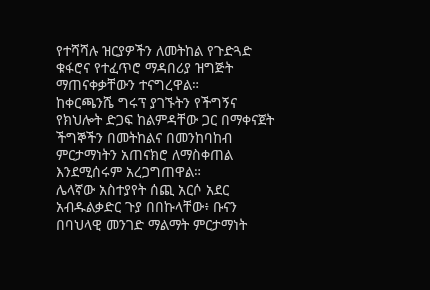የተሻሻሉ ዝርያዎችን ለመትከል የጉድጓድ ቁፋሮና የተፈጥሮ ማዳበሪያ ዝግጅት ማጠናቀቃቸውን ተናግረዋል።
ከቀርጫንሼ ግሩፕ ያገኙትን የችግኝና የክህሎት ድጋፍ ከልምዳቸው ጋር በማቀናጀት ችግኞችን በመትከልና በመንከባከብ ምርታማነትን አጠናክሮ ለማስቀጠል እንደሚሰሩም አረጋግጠዋል።
ሌላኛው አስተያየት ሰጪ አርሶ አደር አብዱልቃድር ጉያ በበኩላቸው፥ ቡናን በባህላዊ መንገድ ማልማት ምርታማነት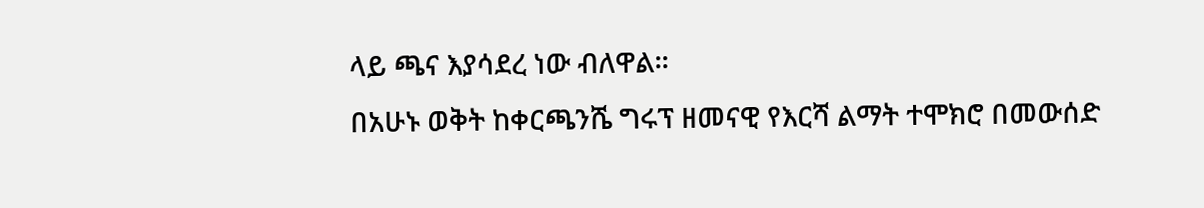ላይ ጫና እያሳደረ ነው ብለዋል።
በአሁኑ ወቅት ከቀርጫንሼ ግሩፕ ዘመናዊ የእርሻ ልማት ተሞክሮ በመውሰድ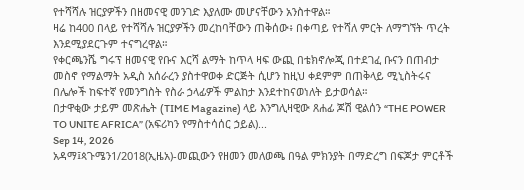የተሻሻሉ ዝርያዎችን በዘመናዊ መንገድ እያለሙ መሆናቸውን አንስተዋል።
ዛሬ ከ400 በላይ የተሻሻሉ ዝርያዎችን መረከባቸውን ጠቅሰው፥ በቀጣይ የተሻለ ምርት ለማግኘት ጥረት እንደሚያደርጉም ተናግረዋል።
የቀርጫንሼ ግሩፕ ዘመናዊ የቡና እርሻ ልማት ከጥላ ዛፍ ውጪ በቴክኖሎጂ በተደገፈ ቡናን በጠብታ መስኖ የማልማት አዲስ አሰራረን ያስተዋወቀ ድርጅት ሲሆን ከዚህ ቀደምም በጠቅላይ ሚኒስትሩና በሌሎች ከፍተኛ የመንግስት የስራ ኃላፊዎች ምልከታ እንደተከናወነለት ይታወሳል።
በታዋቂው ታይም መጽሔት (TIME Magazine) ላይ እንግሊዛዊው ጸሐፊ ጆሽ ዊልሰን “THE POWER TO UNITE AFRICA” (አፍሪካን የማስተሳሰር ኃይል)...
Sep 14, 2026
አዳማ፤ጳጉሜን1/2018(ኢዜአ)-መጪውን የዘመን መለወጫ በዓል ምክንያት በማድረግ በፍጆታ ምርቶች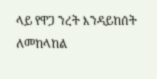ላይ የዋጋ ንረት እንዳይከሰት ለመከላከል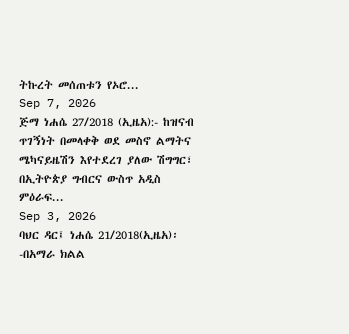ትኩረት መሰጠቱን የኦሮ...
Sep 7, 2026
ጅማ ነሐሴ 27/2018 (ኢዜአ):- ከዝናብ ጥገኝነት በመላቀቅ ወደ መስኖ ልማትና ሜካናይዜሽን እየተደረገ ያለው ሽግግር፣ በኢትዮጵያ ግብርና ውስጥ አዲስ ምዕራፍ...
Sep 3, 2026
ባህር ዳር፤ ነሐሴ 21/2018(ኢዜአ)፡-በአማራ ክልል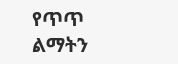የጥጥ ልማትን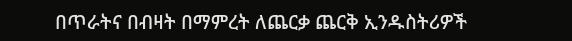በጥራትና በብዛት በማምረት ለጨርቃ ጨርቅ ኢንዱስትሪዎች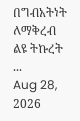በግብአትነት ለማቅረብ ልዩ ትኩረት ...
Aug 28, 2026